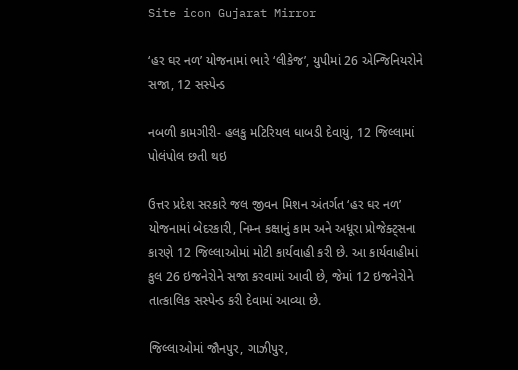Site icon Gujarat Mirror

‘હર ઘર નળ’ યોજનામાં ભારે ‘લીકેજ’, યુપીમાં 26 એન્જિનિયરોને સજા, 12 સસ્પેન્ડ

નબળી કામગીરી- હલકુ મટિરિયલ ધાબડી દેવાયું, 12 જિલ્લામાં પોલંપોલ છતી થઇ

ઉત્તર પ્રદેશ સરકારે જલ જીવન મિશન અંતર્ગત ‘હર ઘર નળ’ યોજનામાં બેદરકારી, નિમ્ન કક્ષાનું કામ અને અધૂરા પ્રોજેક્ટ્સના કારણે 12 જિલ્લાઓમાં મોટી કાર્યવાહી કરી છે. આ કાર્યવાહીમાં કુલ 26 ઇજનેરોને સજા કરવામાં આવી છે, જેમાં 12 ઇજનેરોને તાત્કાલિક સસ્પેન્ડ કરી દેવામાં આવ્યા છે.

જિલ્લાઓમાં જૌનપુર, ગાઝીપુર,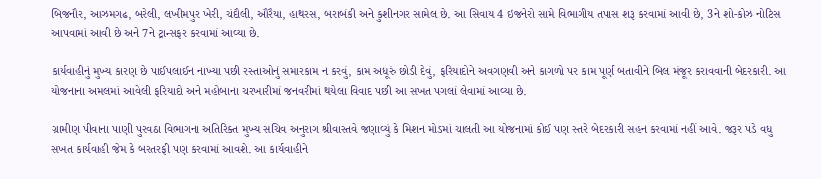બિજનૌર, આઝમગઢ, બરેલી, લખીમપુર ખેરી, ચંદૌલી, ઔરૈયા, હાથરસ, બરાબંકી અને કુશીનગર સામેલ છે. આ સિવાય 4 ઇજનેરો સામે વિભાગીય તપાસ શરૂ કરવામાં આવી છે, 3ને શો-કોઝ નોટિસ આપવામાં આવી છે અને 7ને ટ્રાન્સફર કરવામાં આવ્યા છે.

કાર્યવાહીનું મુખ્ય કારણ છે પાઈપલાઈન નાખ્યા પછી રસ્તાઓનું સમારકામ ન કરવું, કામ અધૂરું છોડી દેવું, ફરિયાદોને અવગણવી અને કાગળો પર કામ પૂર્ણ બતાવીને બિલ મંજૂર કરાવવાની બેદરકારી. આ યોજનાના અમલમાં આવેલી ફરિયાદો અને મહોબાના ચરખારીમાં જનવરીમાં થયેલા વિવાદ પછી આ સખત પગલાં લેવામાં આવ્યા છે.

ગ્રામીણ પીવાના પાણી પુરવઠા વિભાગના અતિરિક્ત મુખ્ય સચિવ અનુરાગ શ્રીવાસ્તવે જણાવ્યું કે મિશન મોડમાં ચાલતી આ યોજનામાં કોઈ પણ સ્તરે બેદરકારી સહન કરવામાં નહીં આવે. જરૂર પડે વધુ સખત કાર્યવાહી જેમ કે બરતરફી પણ કરવામાં આવશે. આ કાર્યવાહીને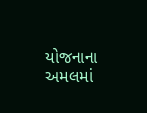યોજનાના અમલમાં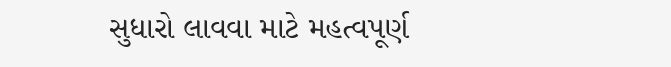સુધારો લાવવા માટે મહત્વપૂર્ણ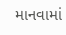માનવામાં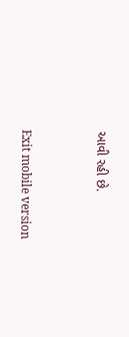આવી રહી છે.



Exit mobile version